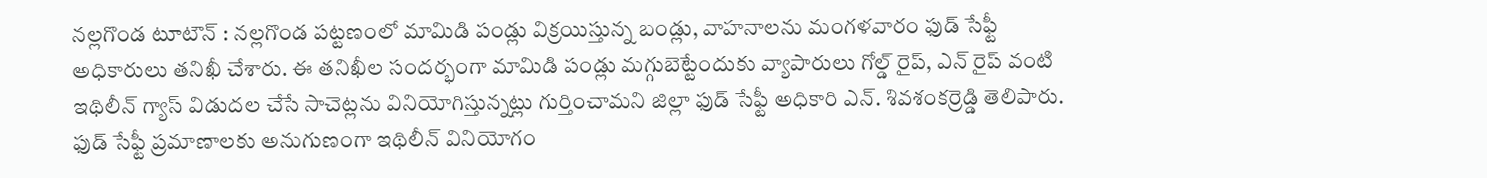నల్లగొండ టూటౌన్ : నల్లగొండ పట్టణంలో మామిడి పండ్లు విక్రయిస్తున్న బండ్లు, వాహనాలను మంగళవారం ఫుడ్ సేఫ్టీ అధికారులు తనిఖీ చేశారు. ఈ తనిఖీల సందర్భంగా మామిడి పండ్లు మగ్గుబెట్టేందుకు వ్యాపారులు గోల్డ్ రైప్, ఎన్ రైప్ వంటి ఇథిలీన్ గ్యాస్ విడుదల చేసే సాచెట్లను వినియోగిస్తున్నట్లు గుర్తించామని జిల్లా ఫుడ్ సేఫ్టీ అధికారి ఎన్. శివశంకర్రెడ్డి తెలిపారు. ఫుడ్ సేఫ్టీ ప్రమాణాలకు అనుగుణంగా ఇథిలీన్ వినియోగం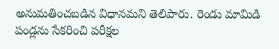అనుమతించబడిన విధానమని తెలిపారు. రెండు మామిడి పండ్లను సేకరించి పరీక్షల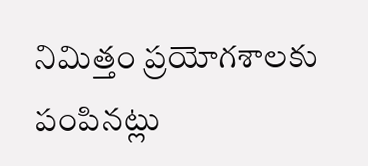నిమిత్తం ప్రయోగశాలకు పంపినట్లు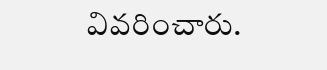వివరించారు.